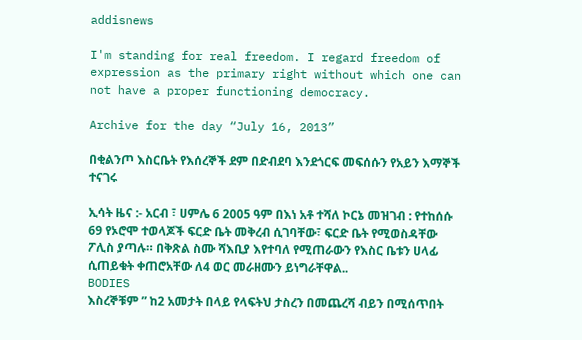addisnews

I'm standing for real freedom. I regard freedom of expression as the primary right without which one can not have a proper functioning democracy.

Archive for the day “July 16, 2013”

በቂልንጦ እስርቤት የእሰረኞች ደም በድብደባ እንደጎርፍ መፍሰሱን የአይን እማኞች ተናገሩ

ኢሳት ዜና :- አርብ ፣ ሀምሌ 6 2005 ዓም በእነ አቶ ተሻለ ኮርኔ መዝገብ : የተከሰሱ 69 የኦሮሞ ተወላጆች ፍርድ ቤት መቅረብ ሲገባቸው፣ ፍርድ ቤት የሚወስዳቸው ፖሊስ ያጣሉ። በቅጽል ስሙ ሻእቢያ እየተባለ የሚጠራውን የእስር ቤቱን ሀላፊ ሲጠይቁት ቀጠሮአቸው ለ4 ወር መራዘሙን ይነግራቸዋል..
BODIES
እስረኞቹም ” ከ2 አመታት በላይ የላፍትህ ታስረን በመጨረሻ ብይን በሚሰጥበት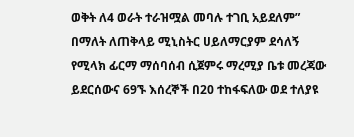ወቅት ለ4 ወራት ተራዝሟል መባሉ ተገቢ አይደለም” በማለት ለጠቅላይ ሚኒስትር ሀይለማርያም ደሳለኝ የሚላክ ፊርማ ማሰባሰብ ሲጀምሩ ማረሚያ ቤቱ መረጃው ይደርሰውና 69ኙ እሰረኞች በ20 ተከፋፍለው ወደ ተለያዩ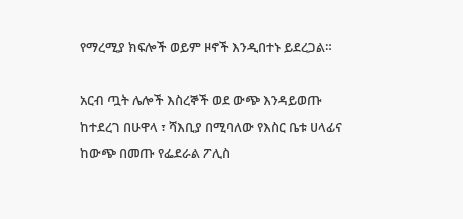የማረሚያ ክፍሎች ወይም ዞኖች እንዲበተኑ ይደረጋል።

አርብ ጧት ሌሎች እስረኞች ወደ ውጭ እንዳይወጡ ከተደረገ በሁዋላ ፣ ሻእቢያ በሚባለው የእስር ቤቱ ሀላፊና ከውጭ በመጡ የፌደራል ፖሊስ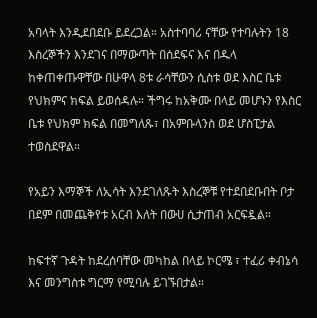አባላት እንዲደበደቡ ይደረጋል። አስተባባሪ ናቸው የተባሉትን 18 እስረኞችን እንደገና በማውጣት በሰደፍና እና በዱላ ከቀጠቀጡዋቸው በሁዋላ 8ቱ ራሳቸውን ሲስቱ ወደ እስር ቤቱ የህክምና ክፍል ይወሰዳሉ። ችግሩ ከአቅሙ በላይ መሆኑን የእስር ቤቱ የህክም ክፍል በመግለጹ፣ በአምቡላንስ ወደ ሆስፒታል ተወስደዋል።

የአይን እማኞች ለኢሳት እንደገለጹት እስረኞቹ የተደበደቡበት ቦታ በደም በመጨቅየቱ አርብ እለት በውሀ ሲታጠብ አርፍዷል።

ከፍተኛ ጉዳት ከደረሰባቸው መካከል በላይ ኮርሜ ፣ ተፈሪ ቀብኔሳ እና መንግስቱ ግርማ የሚባሉ ይገኙበታል።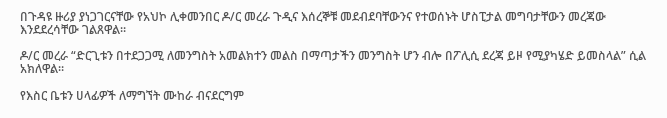በጉዳዩ ዙሪያ ያነጋገርናቸው የአህኮ ሊቀመንበር ዶ/ር መረራ ጉዲና እሰረኞቹ መደብደባቸውንና የተወሰኑት ሆስፒታል መግባታቸውን መረጃው እንደደረሳቸው ገልጸዋል።

ዶ/ር መረራ “ድርጊቱን በተደጋጋሚ ለመንግስት አመልክተን መልስ በማጣታችን መንግስት ሆን ብሎ በፖሊሲ ደረጃ ይዞ የሚያካሄድ ይመስላል” ሲል አክለዋል።

የእስር ቤቱን ሀላፊዎች ለማግኘት ሙከራ ብናደርግም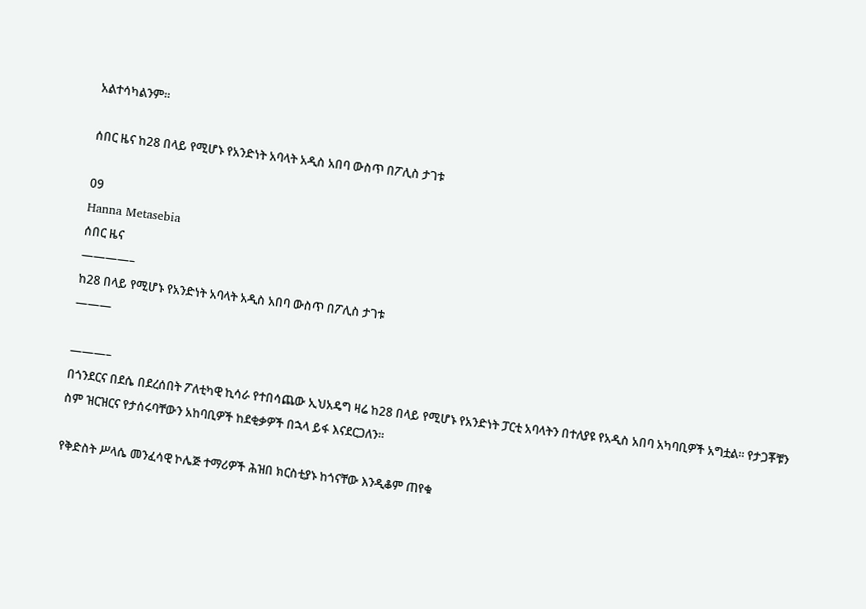አልተሳካልንም።

ሰበር ዜና ከ28 በላይ የሚሆኑ የአንድነት አባላት አዲስ አበባ ውስጥ በፖሊስ ታገቱ

09
Hanna Metasebia
ሰበር ዜና
————–
ከ28 በላይ የሚሆኑ የአንድነት አባላት አዲስ አበባ ውስጥ በፖሊስ ታገቱ
———

———–
በጎንደርና በደሴ በደረሰበት ፖለቲካዊ ኪሳራ የተበሳጨው ኢህአዴግ ዛሬ ከ28 በላይ የሚሆኑ የአንድነት ፓርቲ አባላትን በተለያዩ የአዲስ አበባ አካባቢዎች አግቷል፡፡ የታጋቾቹን ስም ዝርዝርና የታሰሩባቸውን አከባቢዎች ከደቂቃዎች በኋላ ይፋ እናደርጋለን፡፡

የቅድስት ሥላሴ መንፈሳዊ ኮሌጅ ተማሪዎች ሕዝበ ክርስቲያኑ ከጎናቸው እንዲቆም ጠየቁ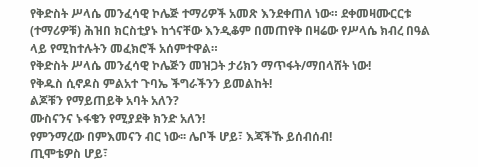የቅድስት ሥላሴ መንፈሳዊ ኮሌጅ ተማሪዎች አመጽ እንደቀጠለ ነው። ደቀመዛሙርርቱ (ተማሪዎቹ) ሕዝበ ክርስቲያኑ ከጎናቸው እንዲቆም በመጠየቅ በዛሬው የሥላሴ ክብረ በዓል ላይ የሚከተሉትን መፈክሮች አሰምተዋል።
የቅድስት ሥላሴ መንፈሳዊ ኮሌጅን መዝጋት ታሪክን ማጥፋት/ማበላሸት ነው!
የቅዱስ ሲኖዶስ ምልአተ ጉባኤ ችግራችንን ይመልከት!
ልጆቹን የማይጠይቅ አባት አለን?
ሙስናንና ኑፋቄን የሚያደቅ ክንድ አለን!
የምንማረው በምእመናን ብር ነው፡፡ ሌቦች ሆይ፣ እጃችኹ ይሰብሰብ!
ጢሞቴዎስ ሆይ፣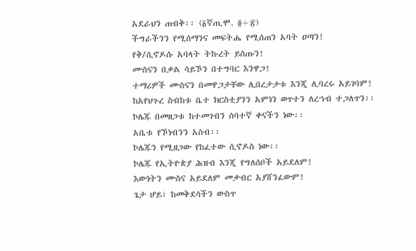አደራህን ጠብቅ፡፡ (፩ኛጢሞ. ፬÷፳)
ችግራችንን የሚሰማንና መፍትሔ የሚሰጠን አባት ዐጣን!
የቅ/ሲኖዶሱ አባላት ትኩረት ይስጡን!
ሙስናን በቃል ሳይኾን በተግባር እንዋጋ!
ተማሪዎች ሙስናን በመዋጋታቸው ሊበረታታቱ እንጂ ሊባረሩ አይገባም!
ከአየህጉረ ስብከቱ ቤተ ክርስቲያንን አምነን ወጥተን ለረኀብ ተጋለጥን፡፡
ኮሌጁ በመዘጋቱ ከተመገብን ሰባተኛ ቀናችን ነው፡፡
አቤቱ የኾነብንን አስብ፡፡
ኮሌጁን የሚዘጋው የከፈተው ሲኖዶስ ነው፡፡
ኮሌጁ የኢትዮጵያ ሕዝብ እንጂ የግለሰቦች አይደለም!
እውነትን ሙስና አይደለም መቃብር አያሸንፈውም!
ጌታ ሆይ፣ ከመቅደሳችን ውስጥ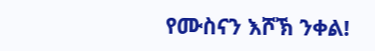የሙስናን እሾኽ ንቀል!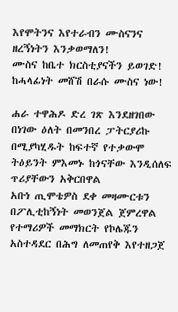እየሞትንና እየተራብን ሙስናንና ዘረኝነትን እንቃወማለን!
ሙስና ከቤተ ክርስቲያናችን ይወገድ!
ከሓላፊነት መሸሽ በራሱ ሙስና ነው!

ሐራ ተዋሕዶ ድረ ገጽ እንደዘገበው በነገው ዕለት በመንበረ ፓትርያሪኩ በሚያካሂዱት ከፍተኛ የተቃውሞ ትዕይንት ምእመኑ ከጎናቸው እንዲሰለፍ ጥሪያቸውን አቅርበዋል
አቡነ ጢሞቴዎስ ደቀ መዛሙርቱን በፖሊቲከኝነት መወንጀል ጀምረዋል
የተማሪዎች መማክርት የኮሌጁን አስተዳደር በሕግ ለመጠየቅ እየተዘጋጀ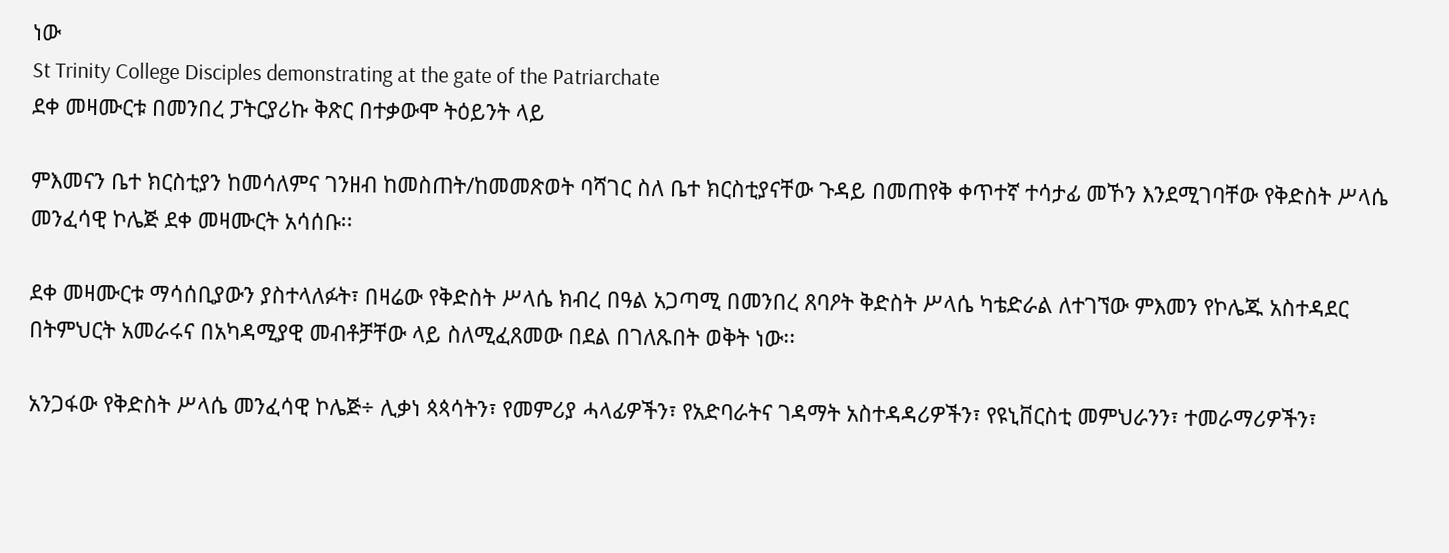ነው
St Trinity College Disciples demonstrating at the gate of the Patriarchate
ደቀ መዛሙርቱ በመንበረ ፓትርያሪኩ ቅጽር በተቃውሞ ትዕይንት ላይ

ምእመናን ቤተ ክርስቲያን ከመሳለምና ገንዘብ ከመስጠት/ከመመጽወት ባሻገር ስለ ቤተ ክርስቲያናቸው ጉዳይ በመጠየቅ ቀጥተኛ ተሳታፊ መኾን እንደሚገባቸው የቅድስት ሥላሴ መንፈሳዊ ኮሌጅ ደቀ መዛሙርት አሳሰቡ፡፡

ደቀ መዛሙርቱ ማሳሰቢያውን ያስተላለፉት፣ በዛሬው የቅድስት ሥላሴ ክብረ በዓል አጋጣሚ በመንበረ ጸባዖት ቅድስት ሥላሴ ካቴድራል ለተገኘው ምእመን የኮሌጁ አስተዳደር በትምህርት አመራሩና በአካዳሚያዊ መብቶቻቸው ላይ ስለሚፈጸመው በደል በገለጹበት ወቅት ነው፡፡

አንጋፋው የቅድስት ሥላሴ መንፈሳዊ ኮሌጅ÷ ሊቃነ ጳጳሳትን፣ የመምሪያ ሓላፊዎችን፣ የአድባራትና ገዳማት አስተዳዳሪዎችን፣ የዩኒቨርስቲ መምህራንን፣ ተመራማሪዎችን፣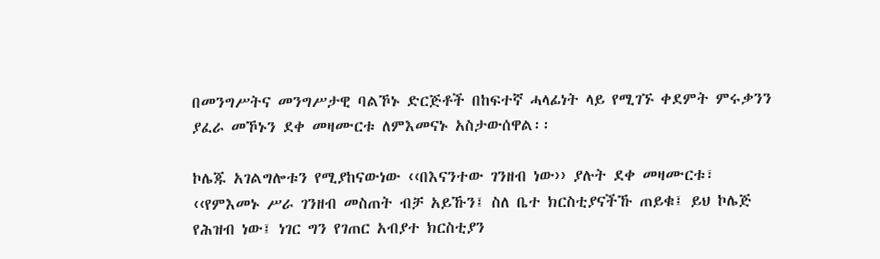በመንግሥትና መንግሥታዊ ባልኾኑ ድርጅቶች በከፍተኛ ሓላፊነት ላይ የሚገኙ ቀደምት ምሩቃንን ያፈራ መኾኑን ደቀ መዛሙርቱ ለምእመናኑ አስታውሰዋል፡፡

ኮሌጁ አገልግሎቱን የሚያከናውነው ‹‹በእናንተው ገንዘብ ነው›› ያሉት ደቀ መዛሙርቱ፣ ‹‹የምእመኑ ሥራ ገንዘብ መስጠት ብቻ አይኹን፤ ስለ ቤተ ክርስቲያናችኹ ጠይቁ፤ ይህ ኮሌጅ የሕዝብ ነው፤ ነገር ግን የገጠር አብያተ ክርስቲያን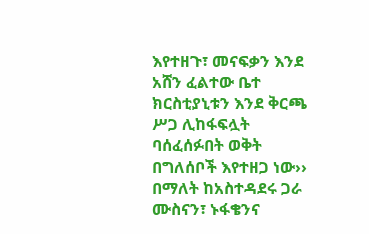እየተዘጉ፣ መናፍቃን እንደ አሸን ፈልተው ቤተ ክርስቲያኒቱን እንደ ቅርጫ ሥጋ ሊከፋፍሏት ባሰፈሰፉበት ወቅት በግለሰቦች እየተዘጋ ነው›› በማለት ከአስተዳደሩ ጋራ ሙስናን፣ ኑፋቄንና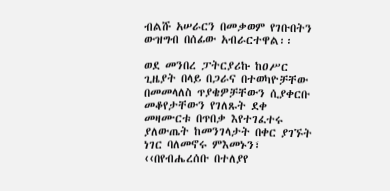ብልሹ አሠራርን በመቃወም የገቡበትን ውዝግብ በሰፊው አብራርተዋል፡፡

ወደ መንበረ ፓትርያሪኩ ከዐሥር ጊዜያት በላይ በጋራና በተወካዮቻቸው በመመላለስ ጥያቄዎቻቸውን ሲያቀርቡ መቆየታቸውን የገለጹት ደቀ መዛሙርቱ በጥበቃ እየተገፈተሩ ያለውጤት ከመንገላታት በቀር ያገኙት ነገር ባለመኖሩ ምእመኑን፣ ‹‹በየብሔረሰቡ በተለያየ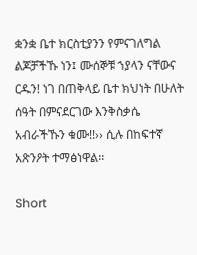ቋንቋ ቤተ ክርስቲያንን የምናገለግል ልጆቻችኹ ነን፤ ሙሰኞቹ ኀያላን ናቸውና ርዱን! ነገ በጠቅላይ ቤተ ክህነት በሁለት ሰዓት በምናደርገው እንቅስቃሴ አብራችኹን ቁሙ!!›› ሲሉ በከፍተኛ አጽንዖት ተማፅነዋል፡፡

Short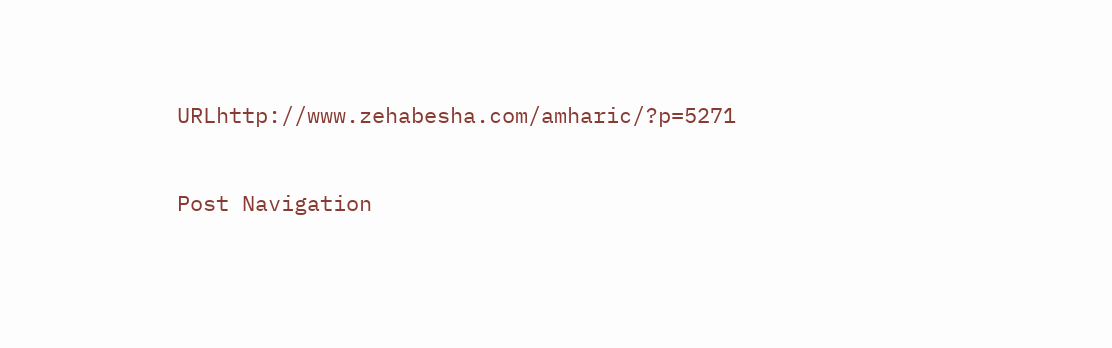URLhttp://www.zehabesha.com/amharic/?p=5271

Post Navigation